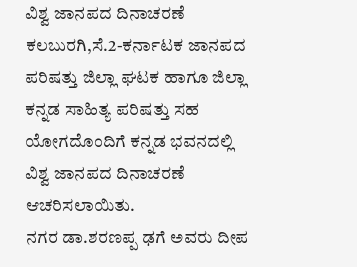ವಿಶ್ವ ಜಾನಪದ ದಿನಾಚರಣೆ
ಕಲಬುರಗಿ,ಸೆ.2-ಕರ್ನಾಟಕ ಜಾನಪದ ಪರಿಷತ್ತು ಜಿಲ್ಲಾ ಘಟಕ ಹಾಗೂ ಜಿಲ್ಲಾ ಕನ್ನಡ ಸಾಹಿತ್ಯ ಪರಿಷತ್ತು ಸಹ ಯೋಗದೊಂದಿಗೆ ಕನ್ನಡ ಭವನದಲ್ಲಿ ವಿಶ್ವ ಜಾನಪದ ದಿನಾಚರಣೆ ಆಚರಿಸಲಾಯಿತು.
ನಗರ ಡಾ.ಶರಣಪ್ಪ ಢಗೆ ಅವರು ದೀಪ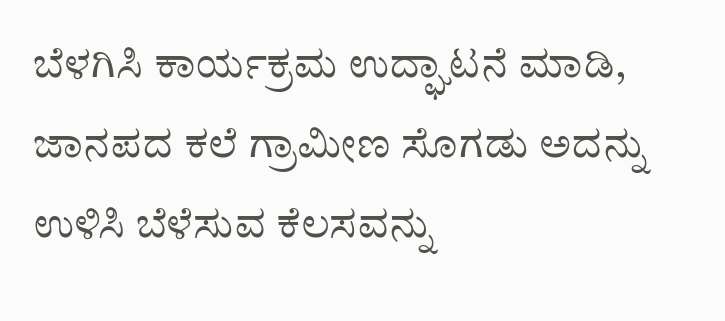ಬೆಳಗಿಸಿ ಕಾರ್ಯಕ್ರಮ ಉದ್ಘಾಟನೆ ಮಾಡಿ, ಜಾನಪದ ಕಲೆ ಗ್ರಾಮೀಣ ಸೊಗಡು ಅದನ್ನು ಉಳಿಸಿ ಬೆಳೆಸುವ ಕೆಲಸವನ್ನು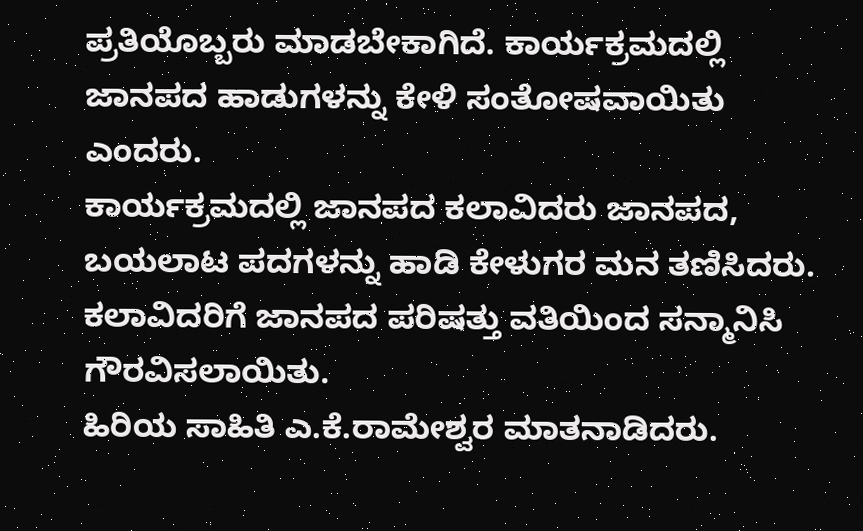ಪ್ರತಿಯೊಬ್ಬರು ಮಾಡಬೇಕಾಗಿದೆ. ಕಾರ್ಯಕ್ರಮದಲ್ಲಿ ಜಾನಪದ ಹಾಡುಗಳನ್ನು ಕೇಳಿ ಸಂತೋಷವಾಯಿತು ಎಂದರು.
ಕಾರ್ಯಕ್ರಮದಲ್ಲಿ ಜಾನಪದ ಕಲಾವಿದರು ಜಾನಪದ, ಬಯಲಾಟ ಪದಗಳನ್ನು ಹಾಡಿ ಕೇಳುಗರ ಮನ ತಣಿಸಿದರು. ಕಲಾವಿದರಿಗೆ ಜಾನಪದ ಪರಿಷತ್ತು ವತಿಯಿಂದ ಸನ್ಮಾನಿಸಿ ಗೌರವಿಸಲಾಯಿತು.
ಹಿರಿಯ ಸಾಹಿತಿ ಎ.ಕೆ.ರಾಮೇಶ್ವರ ಮಾತನಾಡಿದರು.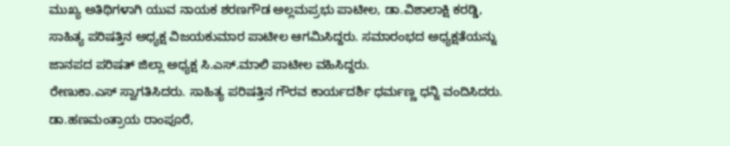ಮುಖ್ಯ ಅತಿಥಿಗಳಾಗಿ ಯುವ ನಾಯಕ ಶರಣಗೌಡ ಅಲ್ಲಮಪ್ರಭು ಪಾಟೀಲ, ಡಾ.ವಿಶಾಲಾಕ್ಷಿ ಕರಡ್ಡಿ, ಸಾಹಿತ್ಯ ಪರಿಷತ್ತಿನ ಅಧ್ಯಕ್ಷ ವಿಜಯಕುಮಾರ ಪಾಟೀಲ ಆಗಮಿಸಿದ್ದರು. ಸಮಾರಂಭದ ಅಧ್ಯಕ್ಷತೆಯನ್ನು ಜಾನಪದ ಪರಿಷತ್ ಜಿಲ್ಲಾ ಅಧ್ಯಕ್ಷ ಸಿ.ಎಸ್.ಮಾಲಿ ಪಾಟೀಲ ವಹಿಸಿದ್ದರು.
ರೇಣುಕಾ.ಎಸ್ ಸ್ವಾಗತಿಸಿದರು. ಸಾಹಿತ್ಯ ಪರಿಷತ್ತಿನ ಗೌರವ ಕಾರ್ಯದರ್ಶಿ ಧರ್ಮಣ್ಣ ಧನ್ನಿ ವಂದಿಸಿದರು. ಡಾ.ಹಣಮಂತ್ರಾಯ ರಾಂಪೂರೆ,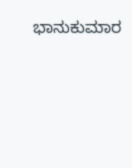ಭಾನುಕುಮಾರ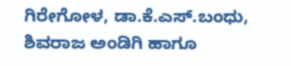ಗಿರೇಗೋಳ, ಡಾ.ಕೆ.ಎಸ್.ಬಂಧು, ಶಿವರಾಜ ಅಂಡಿಗಿ ಹಾಗೂ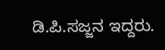ಡಿ.ಪಿ.ಸಜ್ಜನ ಇದ್ದರು.